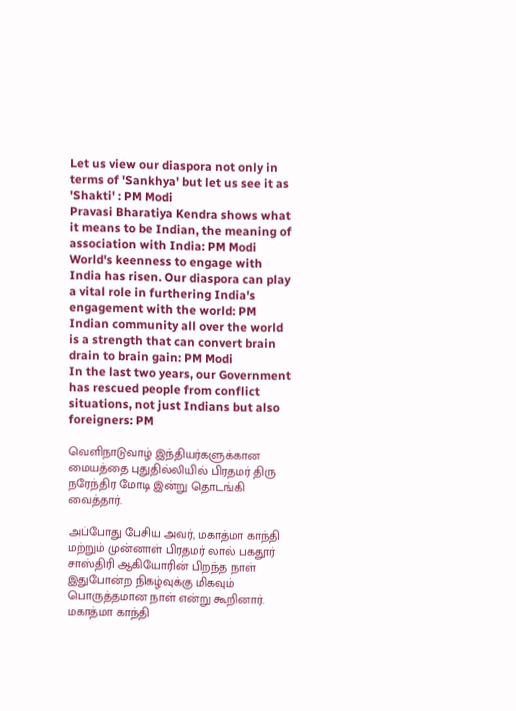Let us view our diaspora not only in terms of 'Sankhya' but let us see it as 'Shakti' : PM Modi
Pravasi Bharatiya Kendra shows what it means to be Indian, the meaning of association with India: PM Modi
World's keenness to engage with India has risen. Our diaspora can play a vital role in furthering India's engagement with the world: PM
Indian community all over the world is a strength that can convert brain drain to brain gain: PM Modi
In the last two years, our Government has rescued people from conflict situations, not just Indians but also foreigners: PM

வெளிநாடுவாழ் இந்தியர்களுக்கான மையத்தை புதுதில்லியில் பிரதமர் திரு நரேந்திர மோடி இன்று தொடங்கி வைத்தார்.

அப்போது பேசிய அவர், மகாத்மா காந்தி மற்றும் முன்னாள் பிரதமர் லால் பகதூர் சாஸ்திரி ஆகியோரின் பிறந்த நாள் இதுபோன்ற நிகழ்வுக்கு மிகவும் பொருத்தமான நாள் என்று கூறினார். மகாத்மா காந்தி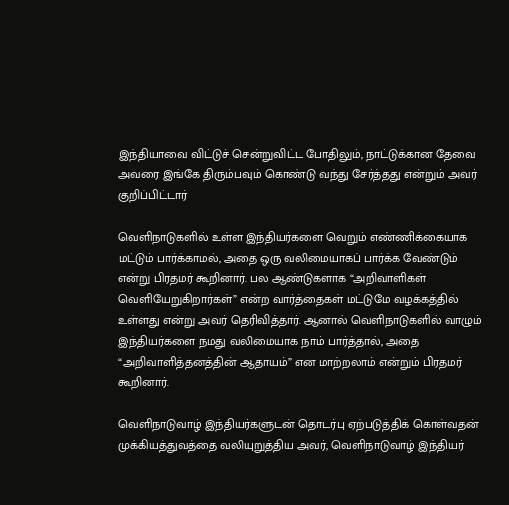இந்தியாவை விட்டுச் சென்றுவிட்ட போதிலும், நாட்டுக்கான தேவை அவரை இங்கே திரும்பவும் கொண்டு வந்து சேர்த்தது என்றும் அவர் குறிப்பிட்டார்

வெளிநாடுகளில் உள்ள இந்தியர்களை வெறும் எண்ணிக்கையாக மட்டும் பார்க்காமல், அதை ஒரு வலிமையாகப் பார்க்க வேண்டும் என்று பிரதமர் கூறினார். பல ஆண்டுகளாக “அறிவாளிகள் வெளியேறுகிறார்கள்” என்ற வார்த்தைகள் மட்டுமே வழக்கத்தில் உள்ளது என்று அவர் தெரிவித்தார். ஆனால் வெளிநாடுகளில் வாழும் இந்தியர்களை நமது வலிமையாக நாம் பார்த்தால், அதை “அறிவாளித்தனத்தின் ஆதாயம்” என மாற்றலாம் என்றும் பிரதமர் கூறினார்.

வெளிநாடுவாழ் இந்தியர்களுடன் தொடர்பு ஏற்படுத்திக் கொள்வதன் முக்கியத்துவத்தை வலியுறுத்திய அவர், வெளிநாடுவாழ் இந்தியர்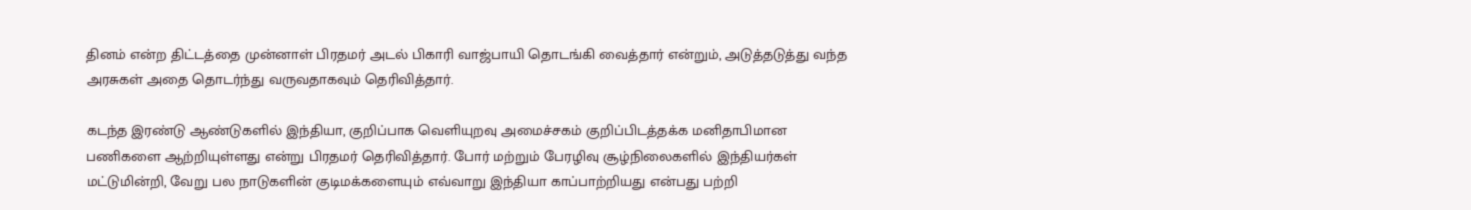தினம் என்ற திட்டத்தை முன்னாள் பிரதமர் அடல் பிகாரி வாஜ்பாயி தொடங்கி வைத்தார் என்றும், அடுத்தடுத்து வந்த அரசுகள் அதை தொடர்ந்து வருவதாகவும் தெரிவித்தார்.

கடந்த இரண்டு ஆண்டுகளில் இந்தியா, குறிப்பாக வெளியுறவு அமைச்சகம் குறிப்பிடத்தக்க மனிதாபிமான பணிகளை ஆற்றியுள்ளது என்று பிரதமர் தெரிவித்தார். போர் மற்றும் பேரழிவு சூழ்நிலைகளில் இந்தியர்கள் மட்டுமின்றி, வேறு பல நாடுகளின் குடிமக்களையும் எவ்வாறு இந்தியா காப்பாற்றியது என்பது பற்றி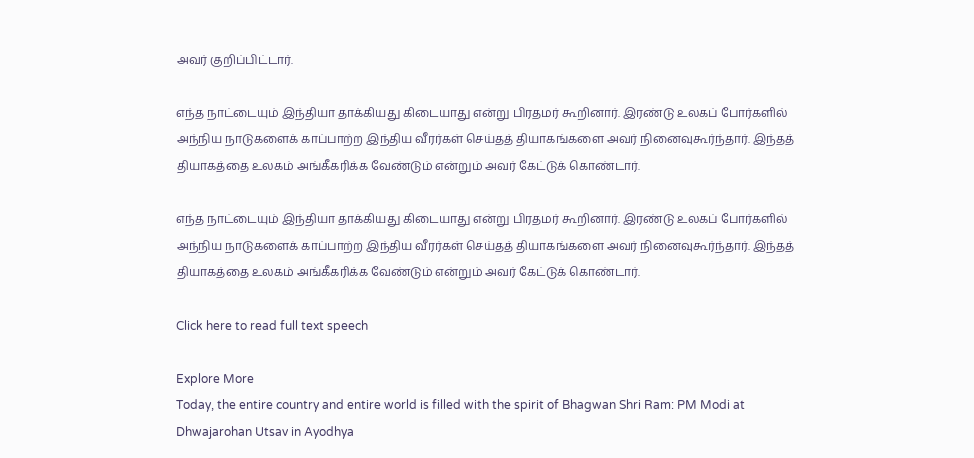அவர் குறிப்பிட்டார்.

எந்த நாட்டையும் இந்தியா தாக்கியது கிடையாது என்று பிரதமர் கூறினார். இரண்டு உலகப் போர்களில் அந்நிய நாடுகளைக் காப்பாற்ற இந்திய வீரர்கள் செய்தத் தியாகங்களை அவர் நினைவுகூர்ந்தார். இந்தத் தியாகத்தை உலகம் அங்கீகரிக்க வேண்டும் என்றும் அவர் கேட்டுக் கொண்டார்.

எந்த நாட்டையும் இந்தியா தாக்கியது கிடையாது என்று பிரதமர் கூறினார். இரண்டு உலகப் போர்களில் அந்நிய நாடுகளைக் காப்பாற்ற இந்திய வீரர்கள் செய்தத் தியாகங்களை அவர் நினைவுகூர்ந்தார். இந்தத் தியாகத்தை உலகம் அங்கீகரிக்க வேண்டும் என்றும் அவர் கேட்டுக் கொண்டார்.

Click here to read full text speech

Explore More
Today, the entire country and entire world is filled with the spirit of Bhagwan Shri Ram: PM Modi at Dhwajarohan Utsav in Ayodhya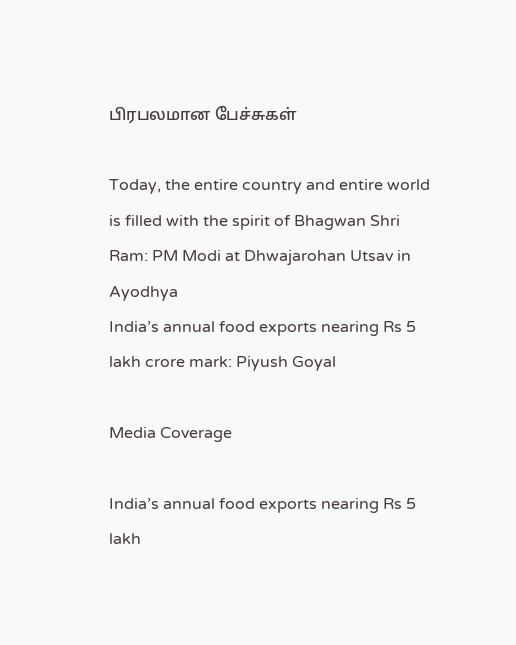பிரபலமான பேச்சுகள்

Today, the entire country and entire world is filled with the spirit of Bhagwan Shri Ram: PM Modi at Dhwajarohan Utsav in Ayodhya
India’s annual food exports nearing Rs 5 lakh crore mark: Piyush Goyal

Media Coverage

India’s annual food exports nearing Rs 5 lakh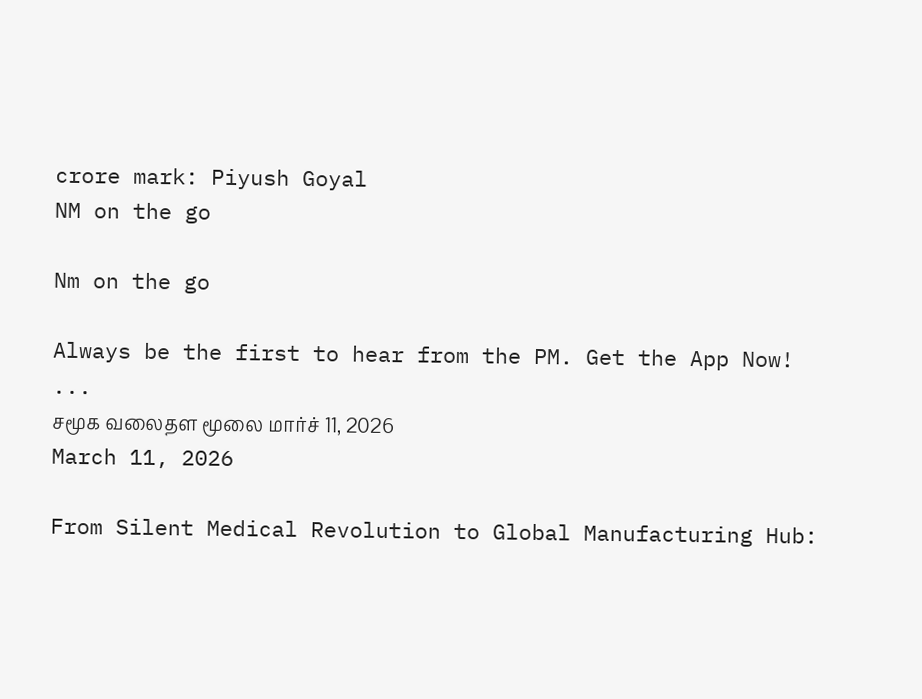crore mark: Piyush Goyal
NM on the go

Nm on the go

Always be the first to hear from the PM. Get the App Now!
...
சமூக வலைதள மூலை மார்ச் 11, 2026
March 11, 2026

From Silent Medical Revolution to Global Manufacturing Hub: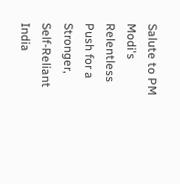Salute to PM Modi's Relentless Push for a Stronger, Self-Reliant India